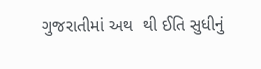ગુજરાતીમાં અથ  થી ઈતિ સુધીનું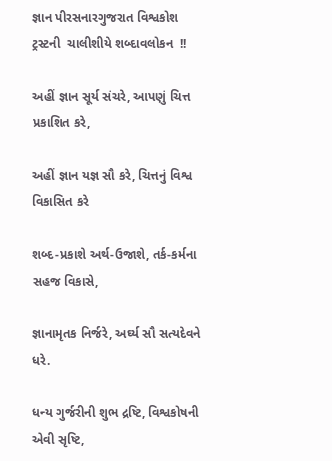જ્ઞાન પીરસનારગુજરાત વિશ્વકોશ ટ્રસ્ટની  ચાલીશીયે શબ્દાવલોકન  !!

અહીં જ્ઞાન સૂર્ય સંચરે, આપણું ચિત્ત પ્રકાશિત કરે,

અહીં જ્ઞાન યજ્ઞ સૌ કરે, ચિત્તનું વિશ્વ વિકાસિત કરે

શબ્દ-પ્રકાશે અર્થ-ઉજાશે, તર્ક-કર્મના સહજ વિકાસે,

જ્ઞાનામૃતક નિર્જરે, અર્ઘ્ય સૌ સત્યદેવને ધરે.

ધન્ય ગુર્જરીની શુભ દ્રષ્ટિ, વિશ્વકોષની એવી સૃષ્ટિ,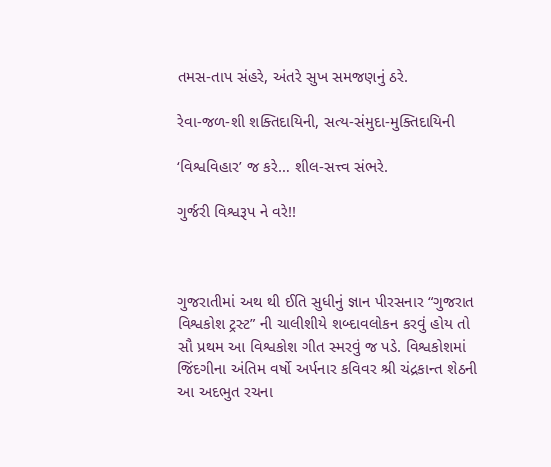તમસ-તાપ સંહરે, અંતરે સુખ સમજણનું ઠરે.

રેવા-જળ-શી શક્તિદાયિની, સત્ય-સંમુદા-મુક્તિદાયિની

‘વિશ્વવિહાર’ જ કરે… શીલ-સત્ત્વ સંભરે.

ગુર્જરી વિશ્વરૂપ ને વરે!!



ગુજરાતીમાં અથ થી ઈતિ સુધીનું જ્ઞાન પીરસનાર “ગુજરાત વિશ્વકોશ ટ્રસ્ટ” ની ચાલીશીયે શબ્દાવલોકન કરવું હોય તો સૌ પ્રથમ આ વિશ્વકોશ ગીત સ્મરવું જ પડે. વિશ્વકોશમાં જિંદગીના અંતિમ વર્ષો અર્પનાર કવિવર શ્રી ચંદ્રકાન્ત શેઠની આ અદભુત રચના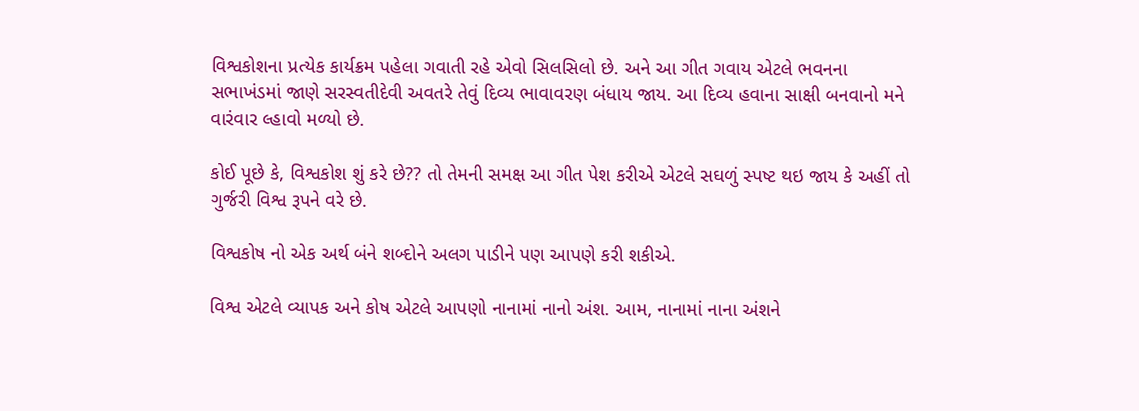વિશ્વકોશના પ્રત્યેક કાર્યક્રમ પહેલા ગવાતી રહે એવો સિલસિલો છે. અને આ ગીત ગવાય એટલે ભવનના સભાખંડમાં જાણે સરસ્વતીદેવી અવતરે તેવું દિવ્ય ભાવાવરણ બંધાય જાય. આ દિવ્ય હવાના સાક્ષી બનવાનો મને વારંવાર લ્હાવો મળ્યો છે.

કોઈ પૂછે કે, વિશ્વકોશ શું કરે છે?? તો તેમની સમક્ષ આ ગીત પેશ કરીએ એટલે સઘળું સ્પષ્ટ થઇ જાય કે અહીં તો ગુર્જરી વિશ્વ રૂપને વરે છે.

વિશ્વકોષ નો એક અર્થ બંને શબ્દોને અલગ પાડીને પણ આપણે કરી શકીએ.

વિશ્વ એટલે વ્યાપક અને કોષ એટલે આપણો નાનામાં નાનો અંશ. આમ, નાનામાં નાના અંશને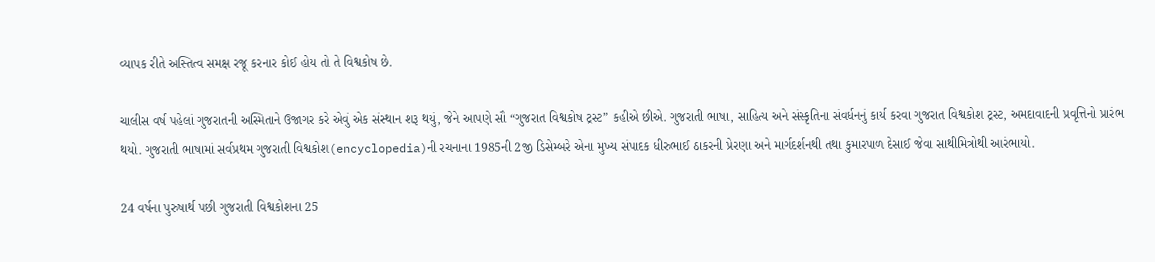વ્યાપક રીતે અસ્તિત્વ સમક્ષ રજૂ કરનાર કોઈ હોય તો તે વિશ્વકોષ છે.

ચાલીસ વર્ષ પહેલાં ગુજરાતની અસ્મિતાને ઉજાગર કરે એવું એક સંસ્થાન શરૂ થયું, જેને આપણે સૌ “ગુજરાત વિશ્વકોષ ટ્રસ્ટ” કહીએ છીએ. ગુજરાતી ભાષા, સાહિત્ય અને સંસ્કૃતિના સંવર્ધનનું કાર્ય કરવા ગુજરાત વિશ્વકોશ ટ્રસ્ટ, અમદાવાદની પ્રવૃત્તિનો પ્રારંભ થયો. ગુજરાતી ભાષામાં સર્વપ્રથમ ગુજરાતી વિશ્વકોશ(encyclopedia)ની રચનાના 1985ની 2જી ડિસેમ્બરે એના મુખ્ય સંપાદક ધીરુભાઈ ઠાકરની પ્રેરણા અને માર્ગદર્શનથી તથા કુમારપાળ દેસાઈ જેવા સાથીમિત્રોથી આરંભાયો.

24 વર્ષના પુરુષાર્થ પછી ગુજરાતી વિશ્વકોશના 25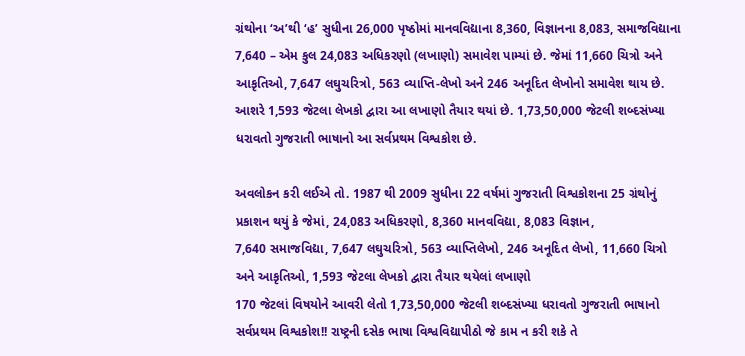ગ્રંથોના ‘અ’થી ‘હ’ સુધીના 26,000 પૃષ્ઠોમાં માનવવિદ્યાના 8,360, વિજ્ઞાનના 8,083, સમાજવિદ્યાના 7,640 – એમ કુલ 24,083 અધિકરણો (લખાણો) સમાવેશ પામ્યાં છે. જેમાં 11,660 ચિત્રો અને આકૃતિઓ, 7,647 લઘુચરિત્રો, 563 વ્યાપ્તિ-લેખો અને 246 અનૂદિત લેખોનો સમાવેશ થાય છે. આશરે 1,593 જેટલા લેખકો દ્વારા આ લખાણો તૈયાર થયાં છે. 1,73,50,000 જેટલી શબ્દસંખ્યા ધરાવતો ગુજરાતી ભાષાનો આ સર્વપ્રથમ વિશ્વકોશ છે.

અવલોકન કરી લઈએ તો. 1987 થી 2009 સુધીના 22 વર્ષમાં ગુજરાતી વિશ્વકોશના 25 ગ્રંથોનું પ્રકાશન થયું કે જેમાં, 24,083 અધિકરણો, 8,360 માનવવિદ્યા, 8,083 વિજ્ઞાન,
7,640 સમાજવિદ્યા, 7,647 લઘુચરિત્રો, 563 વ્યાપ્તિલેખો, 246 અનૂદિત લેખો, 11,660 ચિત્રો અને આકૃતિઓ, 1,593 જેટલા લેખકો દ્વારા તૈયાર થયેલાં લખાણો
170 જેટલાં વિષયોને આવરી લેતો 1,73,50,000 જેટલી શબ્દસંખ્યા ધરાવતો ગુજરાતી ભાષાનો સર્વપ્રથમ વિશ્વકોશ!! રાષ્ટ્રની દસેક ભાષા વિશ્વવિદ્યાપીઠો જે કામ ન કરી શકે તે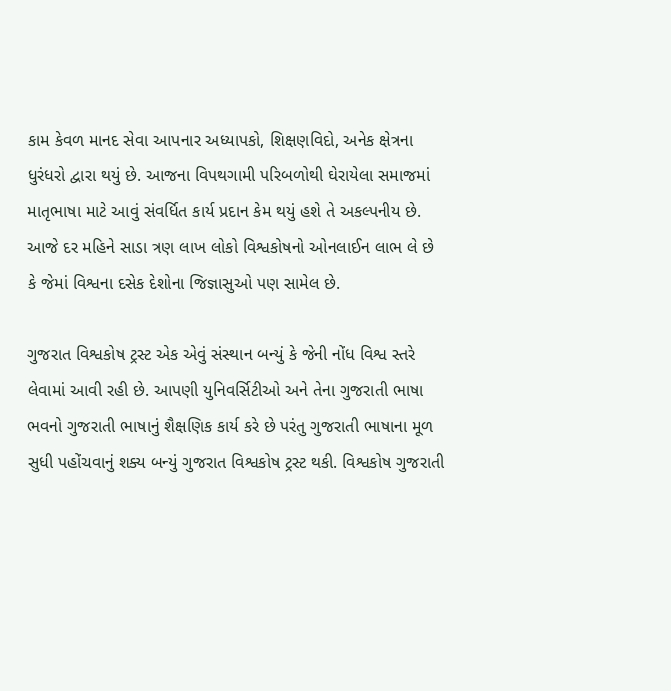કામ કેવળ માનદ સેવા આપનાર અધ્યાપકો, શિક્ષણવિદો, અનેક ક્ષેત્રના ધુરંધરો દ્વારા થયું છે. આજના વિપથગામી પરિબળોથી ઘેરાયેલા સમાજમાં માતૃભાષા માટે આવું સંવર્ધિત કાર્ય પ્રદાન કેમ થયું હશે તે અકલ્પનીય છે. આજે દર મહિને સાડા ત્રણ લાખ લોકો વિશ્વકોષનો ઓનલાઈન લાભ લે છે કે જેમાં વિશ્વના દસેક દેશોના જિજ્ઞાસુઓ પણ સામેલ છે.

ગુજરાત વિશ્વકોષ ટ્રસ્ટ એક એવું સંસ્થાન બન્યું કે જેની નોંધ વિશ્વ સ્તરે લેવામાં આવી રહી છે. આપણી યુનિવર્સિટીઓ અને તેના ગુજરાતી ભાષા ભવનો ગુજરાતી ભાષાનું શૈક્ષણિક કાર્ય કરે છે પરંતુ ગુજરાતી ભાષાના મૂળ સુધી પહોંચવાનું શક્ય બન્યું ગુજરાત વિશ્વકોષ ટ્રસ્ટ થકી. વિશ્વકોષ ગુજરાતી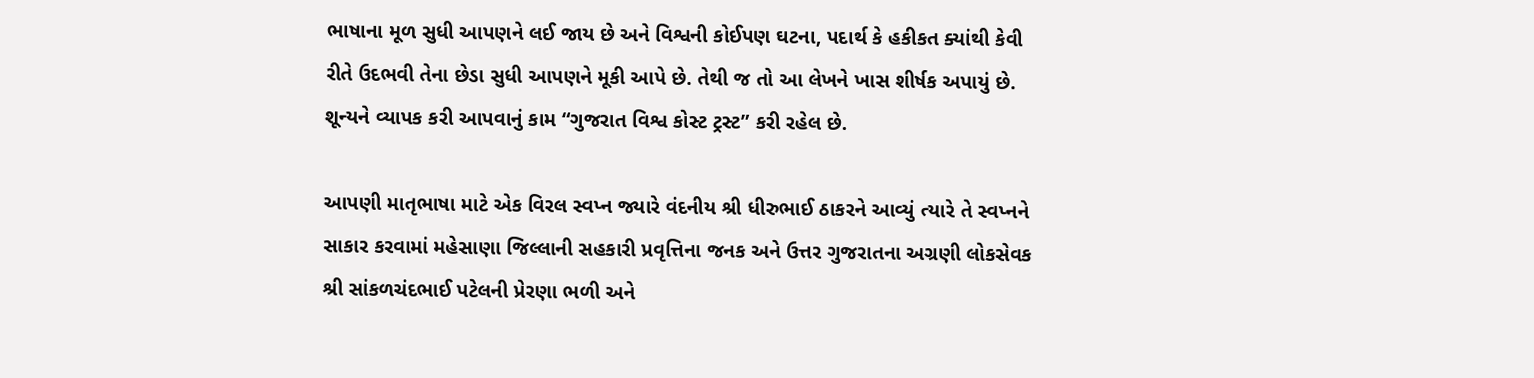ભાષાના મૂળ સુધી આપણને લઈ જાય છે અને વિશ્વની કોઈપણ ઘટના, પદાર્થ કે હકીકત ક્યાંથી કેવી રીતે ઉદભવી તેના છેડા સુધી આપણને મૂકી આપે છે. તેથી જ તો આ લેખને ખાસ શીર્ષક અપાયું છે.  શૂન્યને વ્યાપક કરી આપવાનું કામ “ગુજરાત વિશ્વ કોસ્ટ ટ્રસ્ટ” કરી રહેલ છે.

આપણી માતૃભાષા માટે એક વિરલ સ્વપ્ન જ્યારે વંદનીય શ્રી ધીરુભાઈ ઠાકરને આવ્યું ત્યારે તે સ્વપ્નને સાકાર કરવામાં મહેસાણા જિલ્લાની સહકારી પ્રવૃત્તિના જનક અને ઉત્તર ગુજરાતના અગ્રણી લોકસેવક શ્રી સાંકળચંદભાઈ પટેલની પ્રેરણા ભળી અને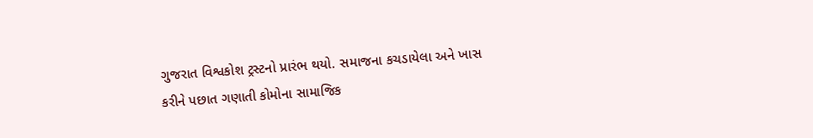ગુજરાત વિશ્વકોશ ટ્રસ્ટનો પ્રારંભ થયો. સમાજના કચડાયેલા અને ખાસ કરીને પછાત ગણાતી કોમોના સામાજિક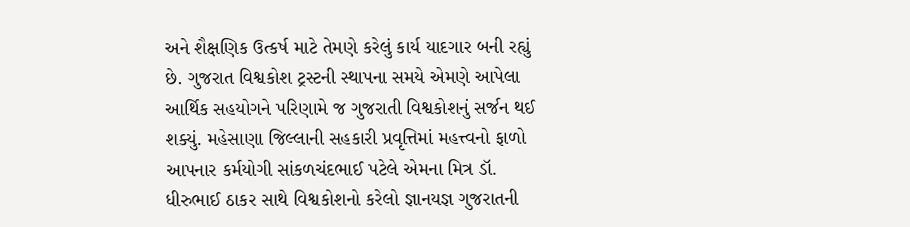અને શૈક્ષણિક ઉત્કર્ષ માટે તેમણે કરેલું કાર્ય યાદગાર બની રહ્યું છે. ગુજરાત વિશ્વકોશ ટ્રસ્ટની સ્થાપના સમયે એમણે આપેલા આર્થિક સહયોગને પરિણામે જ ગુજરાતી વિશ્વકોશનું સર્જન થઈ શક્યું. મહેસાણા જિલ્લાની સહકારી પ્રવૃત્તિમાં મહત્ત્વનો ફાળો આપનાર કર્મયોગી સાંકળચંદભાઈ પટેલે એમના મિત્ર ડૉ. ધીરુભાઈ ઠાકર સાથે વિશ્વકોશનો કરેલો જ્ઞાનયજ્ઞ ગુજરાતની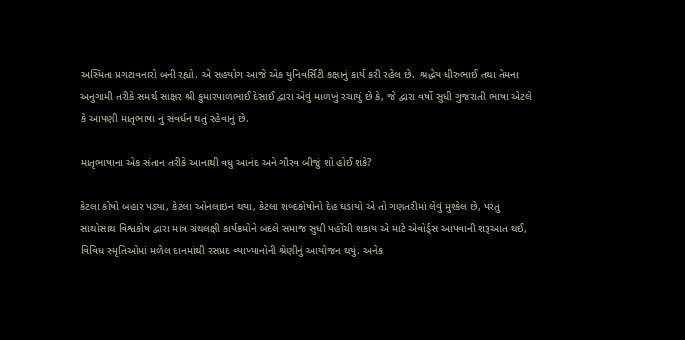અસ્મિતા પ્રગટાવનારો બની રહ્યો. એ સહયોગ આજે એક યુનિવર્સિટી કક્ષાનું કાર્ય કરી રહેલ છે.  શ્રદ્ધેય ધીરુભાઈ તથા તેમના અનુગામી તરીકે સમર્થ સાક્ષર શ્રી કુમારપાળભાઈ દેસાઈ દ્વારા એવું માળખું રચાયું છે કે, જે દ્વારા વર્ષો સુધી ગુજરાતી ભાષા એટલે કે આપણી માતૃભાષા નું સંવર્ધન થતું રહેવાનું છે.

માતૃભાષાના એક સંતાન તરીકે આનાથી વધુ આનંદ અને ગૌરવ બીજું શો હોઈ શકે?

કેટલા કોષો બહાર પડ્યા, કેટલા ઓનલાઇન થયા, કેટલા શબ્દકોષોનો દેહ ઘડાયો એ તો ગણતરીમાં લેવું મુશ્કેલ છે, પરંતુ સાથોસાથ વિશ્વકોષ દ્વારા માત્ર ગ્રંથલક્ષી કાર્યક્રમોને બદલે સમાજ સુધી પહોંચી શકાય એ માટે એવોર્ડ્સ આપવાની શરૂઆત થઈ, વિવિધ સ્મૃતિઓમાં મળેલ દાનમાંથી રસપ્રદ વ્યાખ્યાનોની શ્રેણીનું આયોજન થયું. અનેક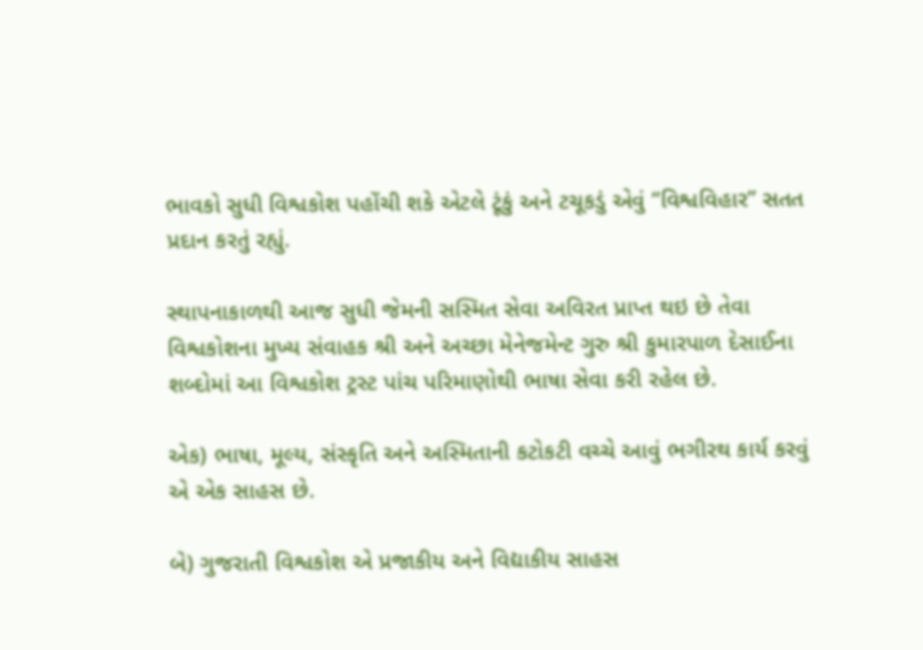ભાવકો સુધી વિશ્વકોશ પહોંચી શકે એટલે ટૂંકું અને ટચૂકડું એવું “વિશ્વવિહાર” સતત પ્રદાન કરતું રહ્યું.

સ્થાપનાકાળથી આજ સુધી જેમની સસ્મિત સેવા અવિરત પ્રાપ્ત થઇ છે તેવા વિશ્વકોશના મુખ્ય સંવાહક શ્રી અને અચ્છા મેનેજમેન્ટ ગુરુ શ્રી કુમારપાળ દેસાઈના શબ્દોમાં આ વિશ્વકોશ ટ્રસ્ટ પાંચ પરિમાણોથી ભાષા સેવા કરી રહેલ છે.

એક) ભાષા, મૂલ્ય, સંસ્કૃતિ અને અસ્મિતાની કટોકટી વચ્ચે આવું ભગીરથ કાર્ય કરવું એ એક સાહસ છે.

બે) ગુજરાતી વિશ્વકોશ એ પ્રજાકીય અને વિદ્યાકીય સાહસ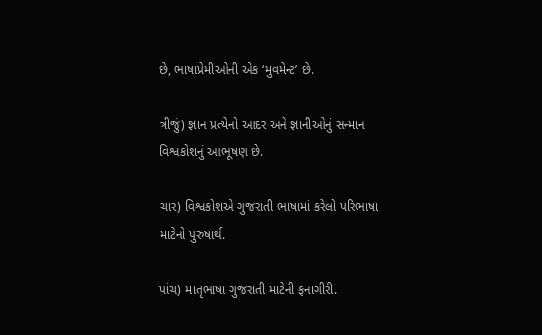છે, ભાષાપ્રેમીઓની એક ‘મુવમેન્ટ’ છે.

ત્રીજું) જ્ઞાન પ્રત્યેનો આદર અને જ્ઞાનીઓનું સન્માન વિશ્વકોશનું આભૂષણ છે.

ચાર) વિશ્વકોશએ ગુજરાતી ભાષામાં કરેલો પરિભાષા માટેનો પુરુષાર્થ.

પાંચ) માતૃભાષા ગુજરાતી માટેની ફનાગીરી.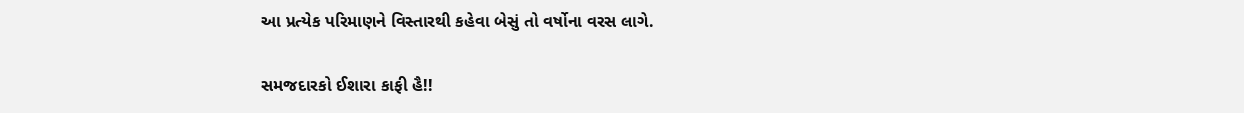આ પ્રત્યેક પરિમાણને વિસ્તારથી કહેવા બેસું તો વર્ષોના વરસ લાગે.

સમજદારકો ઈશારા કાફી હૈ!!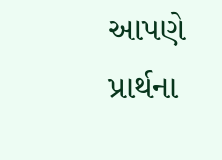આપણે પ્રાર્થના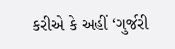કરીએ કે અહીં ‘ગુર્જરી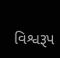વિશ્વરૂપ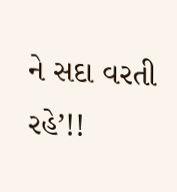ને સદા વરતી રહે’!!